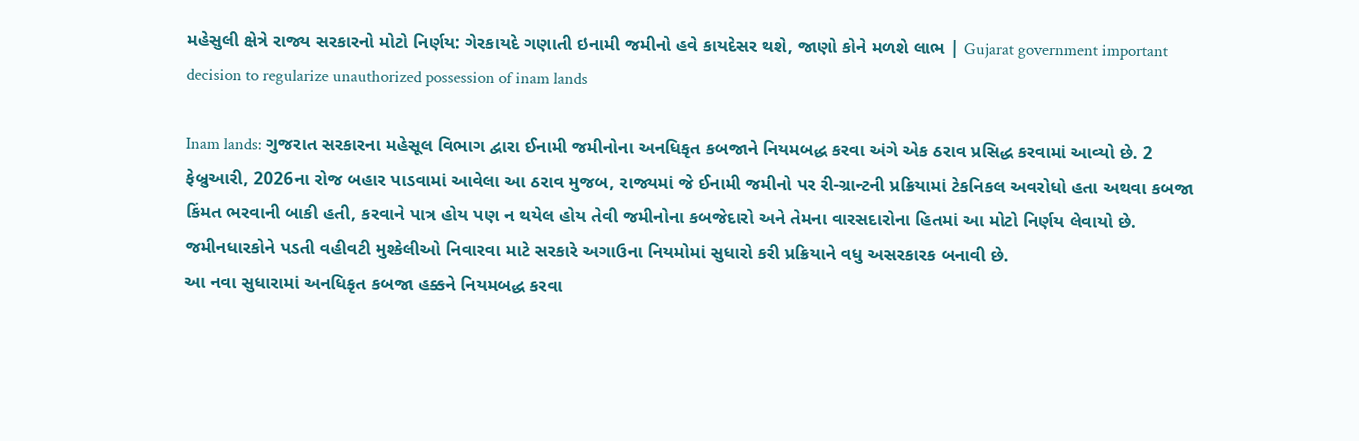મહેસુલી ક્ષેત્રે રાજ્ય સરકારનો મોટો નિર્ણય: ગેરકાયદે ગણાતી ઇનામી જમીનો હવે કાયદેસર થશે, જાણો કોને મળશે લાભ | Gujarat government important decision to regularize unauthorized possession of inam lands

Inam lands: ગુજરાત સરકારના મહેસૂલ વિભાગ દ્વારા ઈનામી જમીનોના અનધિકૃત કબજાને નિયમબદ્ધ કરવા અંગે એક ઠરાવ પ્રસિદ્ધ કરવામાં આવ્યો છે. 2 ફેબ્રુઆરી, 2026ના રોજ બહાર પાડવામાં આવેલા આ ઠરાવ મુજબ, રાજ્યમાં જે ઈનામી જમીનો પર રી-ગ્રાન્ટની પ્રક્રિયામાં ટેકનિકલ અવરોધો હતા અથવા કબજા કિંમત ભરવાની બાકી હતી, કરવાને પાત્ર હોય પણ ન થયેલ હોય તેવી જમીનોના કબજેદારો અને તેમના વારસદારોના હિતમાં આ મોટો નિર્ણય લેવાયો છે. જમીનધારકોને પડતી વહીવટી મુશ્કેલીઓ નિવારવા માટે સરકારે અગાઉના નિયમોમાં સુધારો કરી પ્રક્રિયાને વધુ અસરકારક બનાવી છે.
આ નવા સુધારામાં અનધિકૃત કબજા હક્કને નિયમબદ્ધ કરવા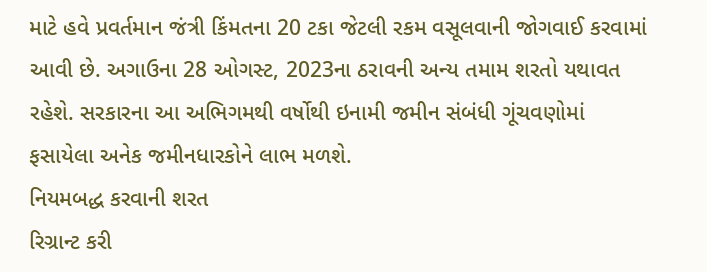માટે હવે પ્રવર્તમાન જંત્રી કિંમતના 20 ટકા જેટલી રકમ વસૂલવાની જોગવાઈ કરવામાં આવી છે. અગાઉના 28 ઓગસ્ટ, 2023ના ઠરાવની અન્ય તમામ શરતો યથાવત રહેશે. સરકારના આ અભિગમથી વર્ષોથી ઇનામી જમીન સંબંધી ગૂંચવણોમાં ફસાયેલા અનેક જમીનધારકોને લાભ મળશે.
નિયમબદ્ધ કરવાની શરત
રિગ્રાન્ટ કરી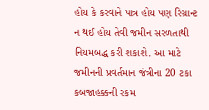હોય કે કરવાને પાત્ર હોય પણ રિગ્રાન્ટ ન થઈ હોય તેવી જમીન સરળતાથી નિયમબદ્ધ કરી શકાશે. આ માટે જમીનની પ્રવર્તમાન જંત્રીના 20 ટકા કબજાહક્કની રકમ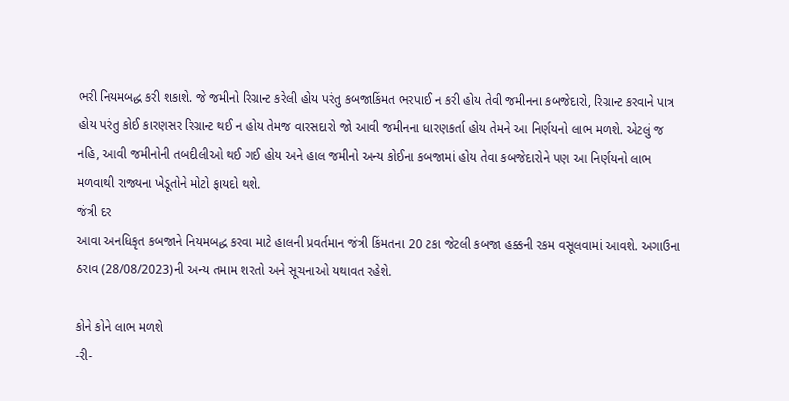ભરી નિયમબદ્ધ કરી શકાશે. જે જમીનો રિગ્રાન્ટ કરેલી હોય પરંતુ કબજાકિંમત ભરપાઈ ન કરી હોય તેવી જમીનના કબજેદારો, રિગ્રાન્ટ કરવાને પાત્ર હોય પરંતુ કોઈ કારણસર રિગ્રાન્ટ થઈ ન હોય તેમજ વારસદારો જો આવી જમીનના ધારણકર્તા હોય તેમને આ નિર્ણયનો લાભ મળશે. એટલું જ નહિ, આવી જમીનોની તબદીલીઓ થઈ ગઈ હોય અને હાલ જમીનો અન્ય કોઈના કબજામાં હોય તેવા કબજેદારોને પણ આ નિર્ણયનો લાભ મળવાથી રાજ્યના ખેડૂતોને મોટો ફાયદો થશે.
જંત્રી દર
આવા અનધિકૃત કબજાને નિયમબદ્ધ કરવા માટે હાલની પ્રવર્તમાન જંત્રી કિંમતના 20 ટકા જેટલી કબજા હક્કની રકમ વસૂલવામાં આવશે. અગાઉના ઠરાવ (28/08/2023)ની અન્ય તમામ શરતો અને સૂચનાઓ યથાવત રહેશે.

કોને કોને લાભ મળશે
-રી-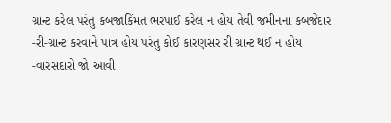ગ્રાન્ટ કરેલ પરંતુ કબજાકિંમત ભરપાઈ કરેલ ન હોય તેવી જમીનના કબજેદાર
-રી-ગ્રાન્ટ કરવાને પાત્ર હોય પરંતુ કોઈ કારણસર રી ગ્રાન્ટ થઈ ન હોય
-વારસદારો જો આવી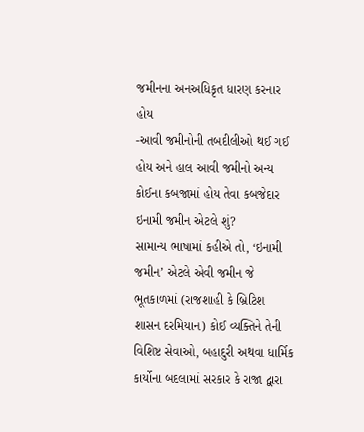જમીનના અનઅધિકૃત ધારણ કરનાર હોય
-આવી જમીનોની તબદીલીઓ થઈ ગઈ હોય અને હાલ આવી જમીનો અન્ય કોઈના કબજામાં હોય તેવા કબજેદાર
ઇનામી જમીન એટલે શું?
સામાન્ય ભાષામાં કહીએ તો, ‘ઇનામી જમીન’ એટલે એવી જમીન જે ભૂતકાળમાં (રાજશાહી કે બ્રિટિશ શાસન દરમિયાન) કોઈ વ્યક્તિને તેની વિશિષ્ટ સેવાઓ, બહાદુરી અથવા ધાર્મિક કાર્યોના બદલામાં સરકાર કે રાજા દ્વારા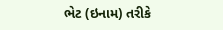ભેટ (ઇનામ) તરીકે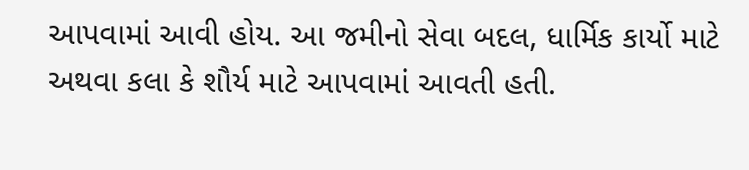આપવામાં આવી હોય. આ જમીનો સેવા બદલ, ધાર્મિક કાર્યો માટે અથવા કલા કે શૌર્ય માટે આપવામાં આવતી હતી.